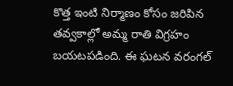కొత్త ఇంటి నిర్మాణం కోసం జరిపిన తవ్వకాల్లో అమ్మ రాతి విగ్రహం బయటపడింది. ఈ ఘటన వరంగల్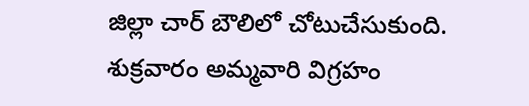జిల్లా చార్ బౌలిలో చోటుచేసుకుంది. శుక్రవారం అమ్మవారి విగ్రహం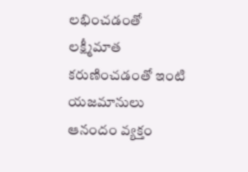లభించడంతో లక్ష్మీమాత కరుణించడంతో ఇంటి యజమానులు ఆనందం వ్యక్తం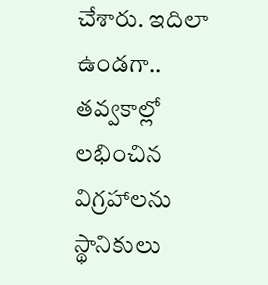చేశారు. ఇదిలా ఉండగా.. తవ్వకాల్లో లభించిన విగ్రహాలను స్థానికులు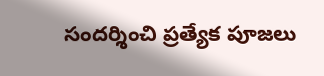సందర్శించి ప్రత్యేక పూజలు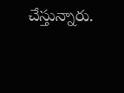చేస్తున్నారు.